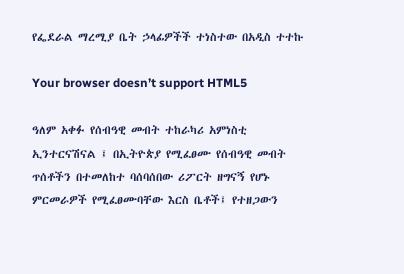የፌደራል ማረሚያ ቤት ኃላፊዎችች ተነስተው በአዲስ ተተኩ

Your browser doesn’t support HTML5

ዓለም አቀፉ የሰብዓዊ መብት ተከራካሪ አምነስቲ ኢንተርናሽናል ፤ በኢትዮጵያ የሚፈፀሙ የሰብዓዊ መብት ጥሰቶችን በተመለከተ ባሰባሰበው ሪፖርት ዘግናኝ የሆኑ ምርመራዎች የሚፈፀሙባቸው እርስ ቤቶች፤ የተዘጋውን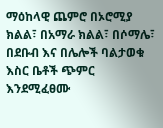ማዕከላዊ ጨምሮ በኦሮሚያ ክልል፣ በአማራ ክልል፣ በሶማሌ፣ በደቡብ እና በሌሎች ባልታወቁ እስር ቤቶች ጭምር እንደሚፈፀሙ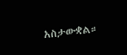አስታውቋል።